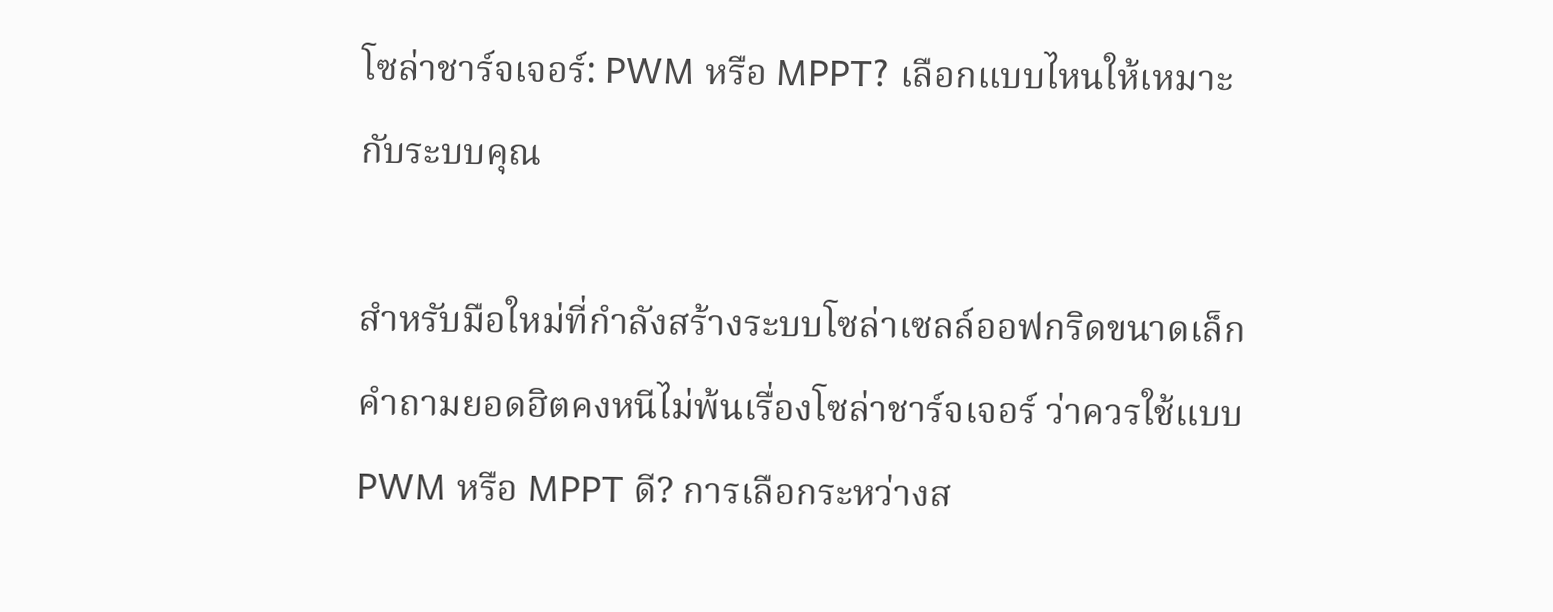โซล่าชาร์จเจอร์: PWM หรือ MPPT? เลือกแบบไหนให้เหมาะกับระบบคุณ

สำหรับมือใหม่ที่กำลังสร้างระบบโซล่าเซลล์ออฟกริดขนาดเล็ก คำถามยอดฮิตคงหนีไม่พ้นเรื่องโซล่าชาร์จเจอร์ ว่าควรใช้แบบ PWM หรือ MPPT ดี? การเลือกระหว่างส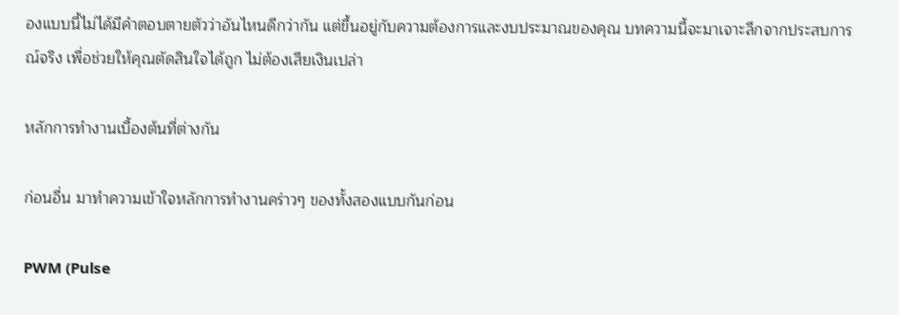องแบบนี้ไม่ได้มีคำตอบตายตัวว่าอันไหนดีกว่ากัน แต่ขึ้นอยู่กับความต้องการและงบประมาณของคุณ บทความนี้จะมาเจาะลึกจากประสบการณ์จริง เพื่อช่วยให้คุณตัดสินใจได้ถูก ไม่ต้องเสียเงินเปล่า

หลักการทำงานเบื้องต้นที่ต่างกัน

ก่อนอื่น มาทำความเข้าใจหลักการทำงานคร่าวๆ ของทั้งสองแบบกันก่อน

PWM (Pulse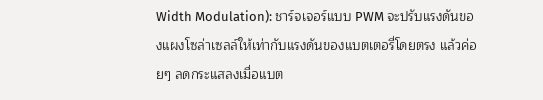Width Modulation): ชาร์จเจอร์แบบ PWM จะปรับแรงดันของแผงโซล่าเซลล์ให้เท่ากับแรงดันของแบตเตอรี่โดยตรง แล้วค่อยๆ ลดกระแสลงเมื่อแบต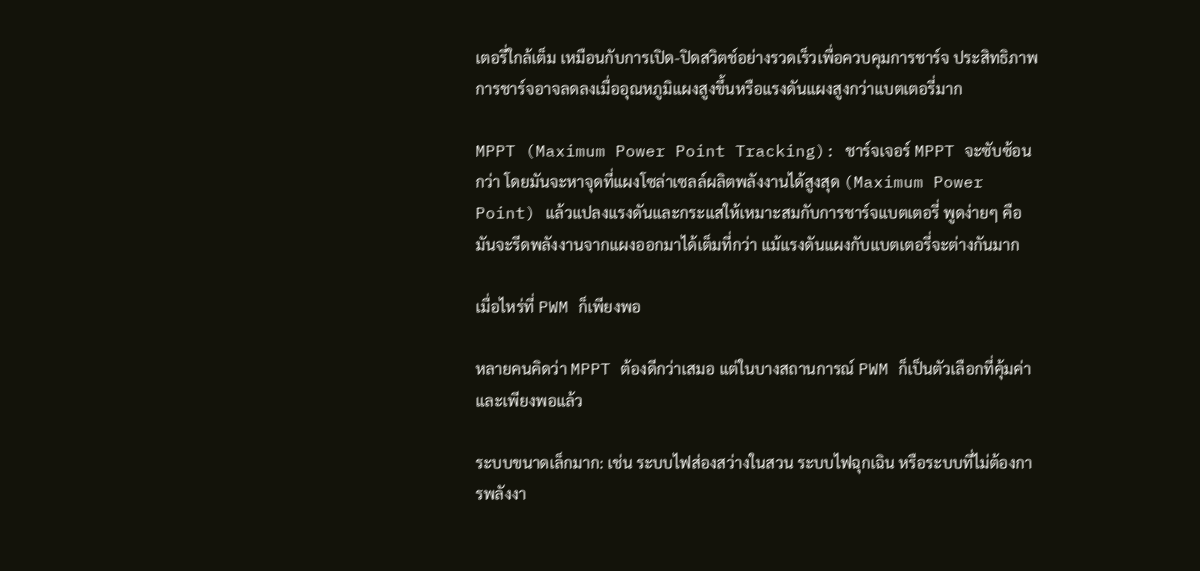เตอรี่ใกล้เต็ม เหมือนกับการเปิด-ปิดสวิตช์อย่างรวดเร็วเพื่อควบคุมการชาร์จ ประสิทธิภาพการชาร์จอาจลดลงเมื่ออุณหภูมิแผงสูงขึ้นหรือแรงดันแผงสูงกว่าแบตเตอรี่มาก

MPPT (Maximum Power Point Tracking): ชาร์จเจอร์ MPPT จะซับซ้อนกว่า โดยมันจะหาจุดที่แผงโซล่าเซลล์ผลิตพลังงานได้สูงสุด (Maximum Power Point) แล้วแปลงแรงดันและกระแสให้เหมาะสมกับการชาร์จแบตเตอรี่ พูดง่ายๆ คือมันจะรีดพลังงานจากแผงออกมาได้เต็มที่กว่า แม้แรงดันแผงกับแบตเตอรี่จะต่างกันมาก

เมื่อไหร่ที่ PWM ก็เพียงพอ

หลายคนคิดว่า MPPT ต้องดีกว่าเสมอ แต่ในบางสถานการณ์ PWM ก็เป็นตัวเลือกที่คุ้มค่าและเพียงพอแล้ว

ระบบขนาดเล็กมาก: เช่น ระบบไฟส่องสว่างในสวน ระบบไฟฉุกเฉิน หรือระบบที่ไม่ต้องการพลังงา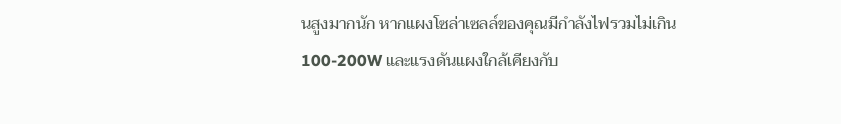นสูงมากนัก หากแผงโซล่าเซลล์ของคุณมีกำลังไฟรวมไม่เกิน 100-200W และแรงดันแผงใกล้เคียงกับ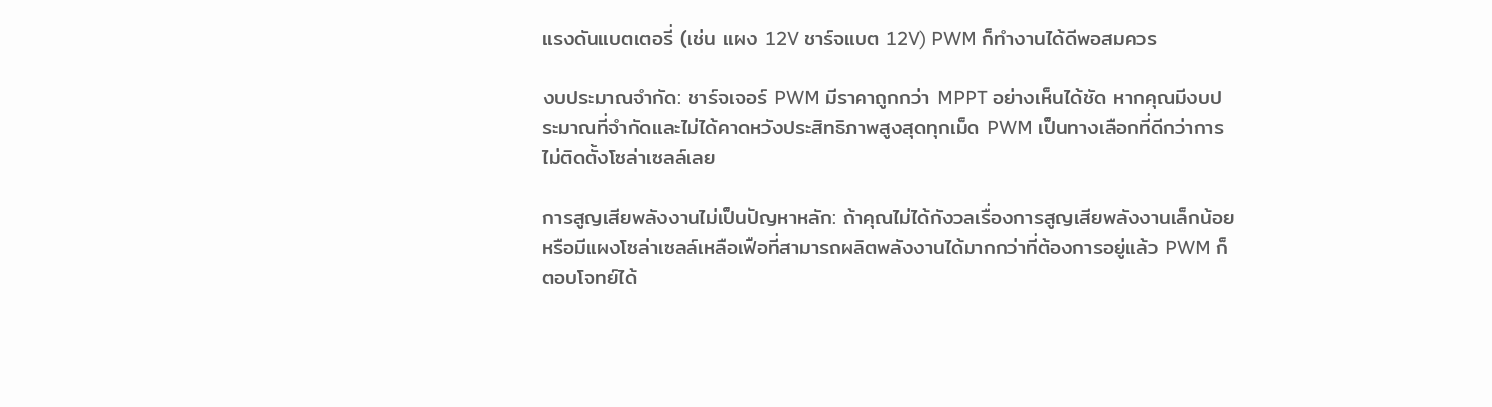แรงดันแบตเตอรี่ (เช่น แผง 12V ชาร์จแบต 12V) PWM ก็ทำงานได้ดีพอสมควร

งบประมาณจำกัด: ชาร์จเจอร์ PWM มีราคาถูกกว่า MPPT อย่างเห็นได้ชัด หากคุณมีงบประมาณที่จำกัดและไม่ได้คาดหวังประสิทธิภาพสูงสุดทุกเม็ด PWM เป็นทางเลือกที่ดีกว่าการไม่ติดตั้งโซล่าเซลล์เลย

การสูญเสียพลังงานไม่เป็นปัญหาหลัก: ถ้าคุณไม่ได้กังวลเรื่องการสูญเสียพลังงานเล็กน้อย หรือมีแผงโซล่าเซลล์เหลือเฟือที่สามารถผลิตพลังงานได้มากกว่าที่ต้องการอยู่แล้ว PWM ก็ตอบโจทย์ได้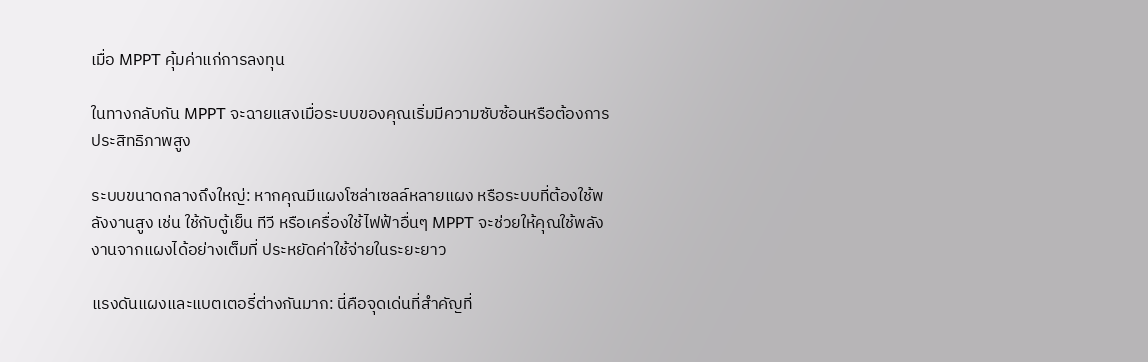เมื่อ MPPT คุ้มค่าแก่การลงทุน

ในทางกลับกัน MPPT จะฉายแสงเมื่อระบบของคุณเริ่มมีความซับซ้อนหรือต้องการประสิทธิภาพสูง

ระบบขนาดกลางถึงใหญ่: หากคุณมีแผงโซล่าเซลล์หลายแผง หรือระบบที่ต้องใช้พลังงานสูง เช่น ใช้กับตู้เย็น ทีวี หรือเครื่องใช้ไฟฟ้าอื่นๆ MPPT จะช่วยให้คุณใช้พลังงานจากแผงได้อย่างเต็มที่ ประหยัดค่าใช้จ่ายในระยะยาว

แรงดันแผงและแบตเตอรี่ต่างกันมาก: นี่คือจุดเด่นที่สำคัญที่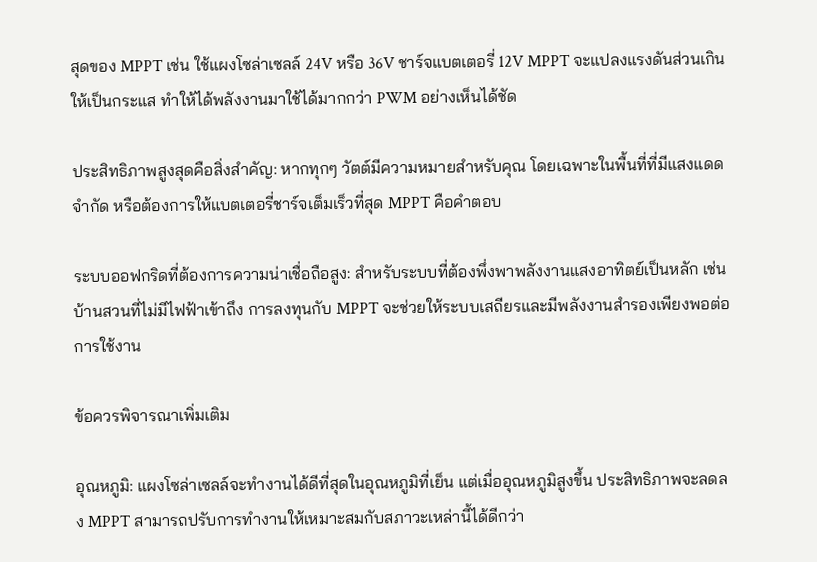สุดของ MPPT เช่น ใช้แผงโซล่าเซลล์ 24V หรือ 36V ชาร์จแบตเตอรี่ 12V MPPT จะแปลงแรงดันส่วนเกินให้เป็นกระแส ทำให้ได้พลังงานมาใช้ได้มากกว่า PWM อย่างเห็นได้ชัด

ประสิทธิภาพสูงสุดคือสิ่งสำคัญ: หากทุกๆ วัตต์มีความหมายสำหรับคุณ โดยเฉพาะในพื้นที่ที่มีแสงแดดจำกัด หรือต้องการให้แบตเตอรี่ชาร์จเต็มเร็วที่สุด MPPT คือคำตอบ

ระบบออฟกริดที่ต้องการความน่าเชื่อถือสูง: สำหรับระบบที่ต้องพึ่งพาพลังงานแสงอาทิตย์เป็นหลัก เช่น บ้านสวนที่ไม่มีไฟฟ้าเข้าถึง การลงทุนกับ MPPT จะช่วยให้ระบบเสถียรและมีพลังงานสำรองเพียงพอต่อการใช้งาน

ข้อควรพิจารณาเพิ่มเติม

อุณหภูมิ: แผงโซล่าเซลล์จะทำงานได้ดีที่สุดในอุณหภูมิที่เย็น แต่เมื่ออุณหภูมิสูงขึ้น ประสิทธิภาพจะลดลง MPPT สามารถปรับการทำงานให้เหมาะสมกับสภาวะเหล่านี้ได้ดีกว่า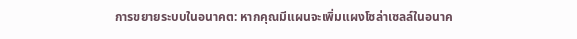การขยายระบบในอนาคต: หากคุณมีแผนจะเพิ่มแผงโซล่าเซลล์ในอนาค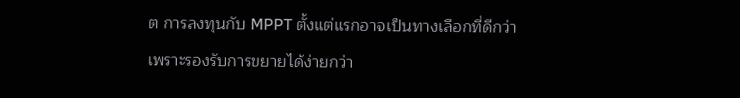ต การลงทุนกับ MPPT ตั้งแต่แรกอาจเป็นทางเลือกที่ดีกว่า เพราะรองรับการขยายได้ง่ายกว่า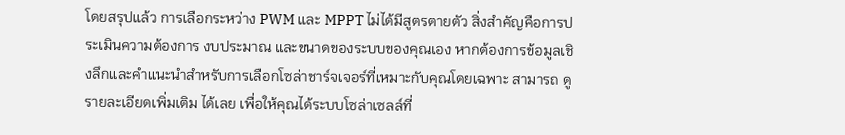โดยสรุปแล้ว การเลือกระหว่าง PWM และ MPPT ไม่ได้มีสูตรตายตัว สิ่งสำคัญคือการประเมินความต้องการ งบประมาณ และขนาดของระบบของคุณเอง หากต้องการข้อมูลเชิงลึกและคำแนะนำสำหรับการเลือกโซล่าชาร์จเจอร์ที่เหมาะกับคุณโดยเฉพาะ สามารถ ดูรายละเอียดเพิ่มเติม ได้เลย เพื่อให้คุณได้ระบบโซล่าเซลล์ที่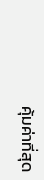คุ้มค่าที่สุด